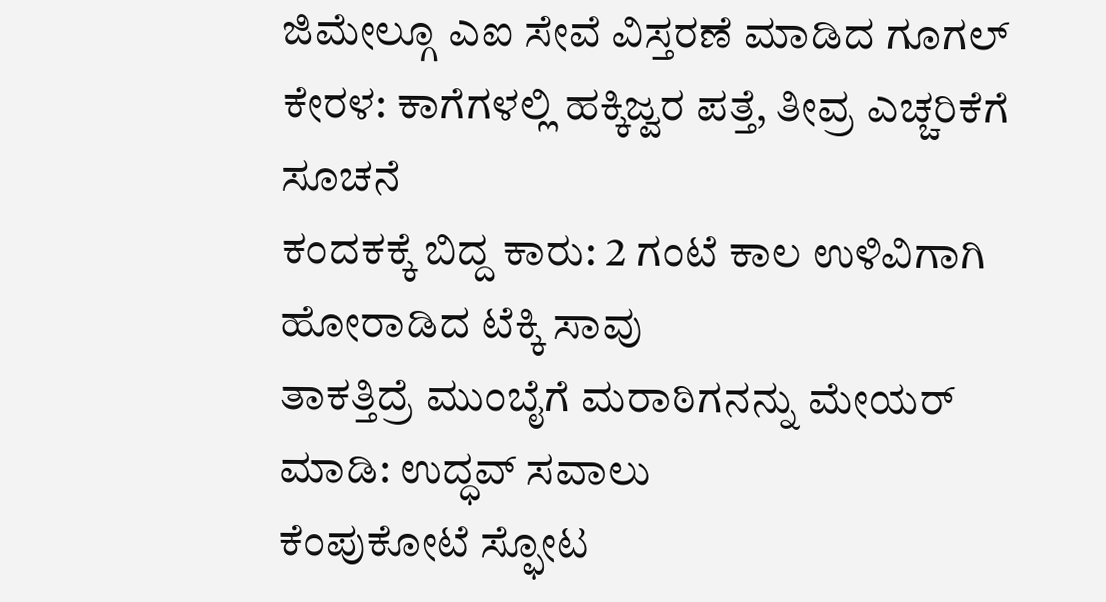ಜಿಮೇಲ್ಗೂ ಎಐ ಸೇವೆ ವಿಸ್ತರಣೆ ಮಾಡಿದ ಗೂಗಲ್
ಕೇರಳ: ಕಾಗೆಗಳಲ್ಲಿ ಹಕ್ಕಿಜ್ವರ ಪತ್ತೆ, ತೀವ್ರ ಎಚ್ಚರಿಕೆಗೆ ಸೂಚನೆ
ಕಂದಕಕ್ಕೆ ಬಿದ್ದ ಕಾರು: 2 ಗಂಟೆ ಕಾಲ ಉಳಿವಿಗಾಗಿ ಹೋರಾಡಿದ ಟೆಕ್ಕಿ ಸಾವು
ತಾಕತ್ತಿದ್ರೆ ಮುಂಬೈಗೆ ಮರಾಠಿಗನನ್ನು ಮೇಯರ್ ಮಾಡಿ: ಉದ್ಧವ್ ಸವಾಲು
ಕೆಂಪುಕೋಟೆ ಸ್ಫೋಟ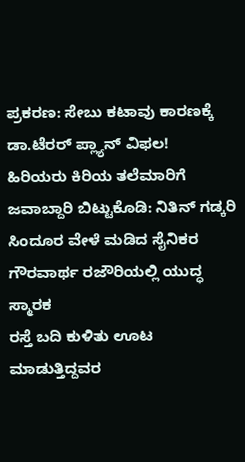ಪ್ರಕರಣ: ಸೇಬು ಕಟಾವು ಕಾರಣಕ್ಕೆ ಡಾ.ಟೆರರ್ ಪ್ಲ್ಯಾನ್ ವಿಫಲ!
ಹಿರಿಯರು ಕಿರಿಯ ತಲೆಮಾರಿಗೆ ಜವಾಬ್ದಾರಿ ಬಿಟ್ಟುಕೊಡಿ: ನಿತಿನ್ ಗಡ್ಕರಿ
ಸಿಂದೂರ ವೇಳೆ ಮಡಿದ ಸೈನಿಕರ ಗೌರವಾರ್ಥ ರಜೌರಿಯಲ್ಲಿ ಯುದ್ಧ ಸ್ಮಾರಕ
ರಸ್ತೆ ಬದಿ ಕುಳಿತು ಊಟ ಮಾಡುತ್ತಿದ್ದವರ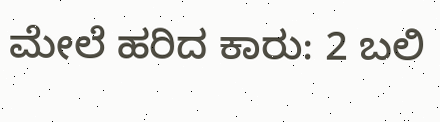ಮೇಲೆ ಹರಿದ ಕಾರು: 2 ಬಲಿ